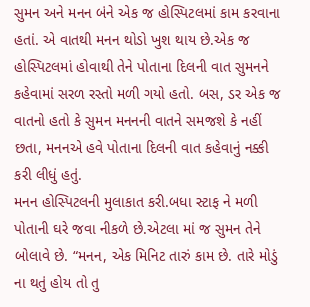સુમન અને મનન બંને એક જ હોસ્પિટલમાં કામ કરવાના હતાં. એ વાતથી મનન થોડો ખુશ થાય છે.એક જ હોસ્પિટલમાં હોવાથી તેને પોતાના દિલની વાત સુમનને કહેવામાં સરળ રસ્તો મળી ગયો હતો. બસ, ડર એક જ વાતનો હતો કે સુમન મનનની વાતને સમજશે કે નહીં છતા, મનનએ હવે પોતાના દિલની વાત કહેવાનું નક્કી કરી લીધું હતું.
મનન હોસ્પિટલની મુલાકાત કરી.બધા સ્ટાફ ને મળી પોતાની ઘરે જવા નીકળે છે.એટલા માં જ સુમન તેને બોલાવે છે. “મનન, એક મિનિટ તારું કામ છે. તારે મોડું ના થતું હોય તો તુ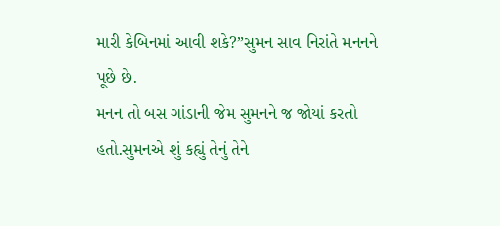મારી કેબિનમાં આવી શકે?”સુમન સાવ નિરાંતે મનનને પૂછે છે.
મનન તો બસ ગાંડાની જેમ સુમનને જ જોયાં કરતો હતો.સુમનએ શું કહ્યું તેનું તેને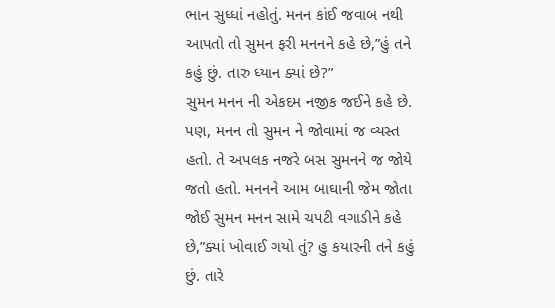ભાન સુધ્ધાં નહોતું. મનન કાંઈ જવાબ નથી આપતો તો સુમન ફરી મનનને કહે છે,”હું તને કહું છું. તારુ ધ્યાન ક્યાં છે?”
સુમન મનન ની એકદમ નજીક જઈને કહે છે. પણ, મનન તો સુમન ને જોવામાં જ વ્યસ્ત હતો. તે અપલક નજરે બસ સુમનને જ જોયે જતો હતો. મનનને આમ બાઘાની જેમ જોતા જોઈ સુમન મનન સામે ચપટી વગાડીને કહે છે,”ક્યાં ખોવાઈ ગયો તું? હુ કયારની તને કહું છું. તારે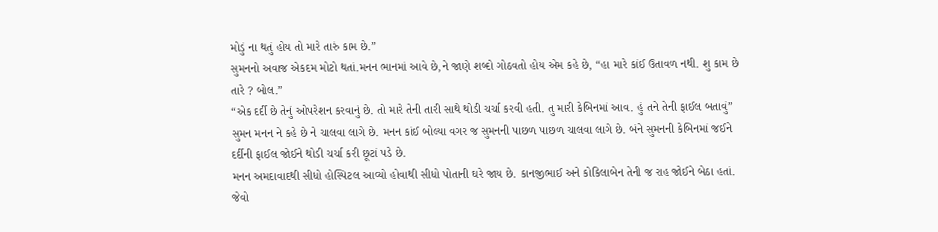મોડું ના થતું હોય તો મારે તારું કામ છે.”
સુમનનો અવાજ એકદમ મોટો થતાં.મનન ભાનમાં આવે છે,ને જાણે શબ્દો ગોઠવતો હોય એમ કહે છે, “હા મારે કાંઈ ઉતાવળ નથી. શુ કામ છે તારે ? બોલ.”
“એક દર્દી છે તેનું ઓપરેશન કરવાનું છે. તો મારે તેની તારી સાથે થોડી ચર્ચા કરવી હતી. તુ મારી કેબિનમાં આવ. હું તને તેની ફાઈલ બતાવું” સુમન મનન ને કહે છે ને ચાલવા લાગે છે. મનન કાંઈ બોલ્યા વગર જ સુમનની પાછળ પાછળ ચાલવા લાગે છે. બંને સુમનની કેબિનમાં જઈને દર્દીની ફાઈલ જોઈને થોડી ચર્ચા કરી છૂટાં પડે છે.
મનન અમદાવાદથી સીધો હોસ્પિટલ આવ્યો હોવાથી સીધો પોતાની ઘરે જાય છે. કાનજીભાઈ અને કોકિલાબેન તેની જ રાહ જોઈને બેઠા હતાં. જેવો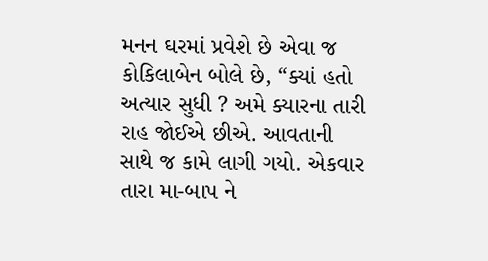મનન ઘરમાં પ્રવેશે છે એવા જ કોકિલાબેન બોલે છે, “ક્યાં હતો અત્યાર સુધી ? અમે ક્યારના તારી રાહ જોઈએ છીએ. આવતાની સાથે જ કામે લાગી ગયો. એકવાર તારા મા-બાપ ને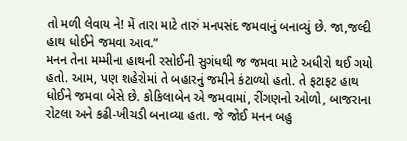તો મળી લેવાય ને! મેં તારા માટે તારું મનપસંદ જમવાનું બનાવ્યું છે. જા,જલ્દી હાથ ધોઈને જમવા આવ.”
મનન તેના મમ્મીના હાથની રસોઈની સુગંધથી જ જમવા માટે અધીરો થઈ ગયો હતો. આમ, પણ શહેરોમાં તે બહારનું જમીને કંટાળ્યો હતો. તે ફટાફટ હાથ ધોઈને જમવા બેસે છે. કોકિલાબેન એ જમવામાં, રીંગણનો ઓળો, બાજરાના રોટલા અને કઢી-ખીચડી બનાવ્યા હતા. જે જોઈ મનન બહુ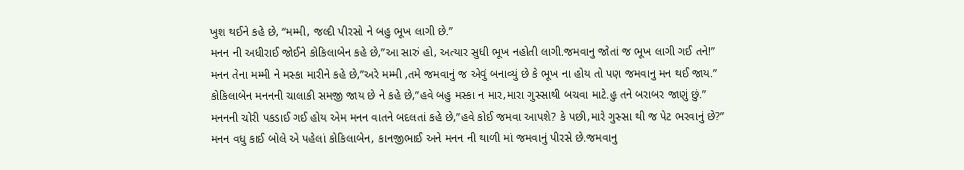ખુશ થઈને કહે છે, “મમ્મી, જલ્દી પીરસો ને બહુ ભૂખ લાગી છે.”
મનન ની અધીરાઈ જોઈને કોકિલાબેન કહે છે,”આ સારું હો, અત્યાર સુધી ભૂખ નહોતી લાગી.જમવાનુ જોતાં જ ભૂખ લાગી ગઈ તને!”
મનન તેના મમ્મી ને મસ્કા મારીને કહે છે,”અરે મમ્મી ,તમે જમવાનું જ એવું બનાવ્યું છે કે ભૂખ ના હોય તો પણ જમવાનુ મન થઈ જાય.”
કોકિલાબેન મનનની ચાલાકી સમજી જાય છે ને કહે છે,”હવે બહુ મસ્કા ન માર,મારા ગુસ્સાથી બચવા માટે.હુ તને બરાબર જાણું છું.”
મનનની ચોરી પકડાઈ ગઈ હોય એમ મનન વાતને બદલતાં કહે છે,”હવે કોઈ જમવા આપશે? કે પછી,મારે ગુસ્સા થી જ પેટ ભરવાનું છે?”
મનન વધુ કાઈ બોલે એ પહેલાં કોકિલાબેન, કાનજીભાઈ અને મનન ની થાળી માં જમવાનું પીરસે છે.જમવાનુ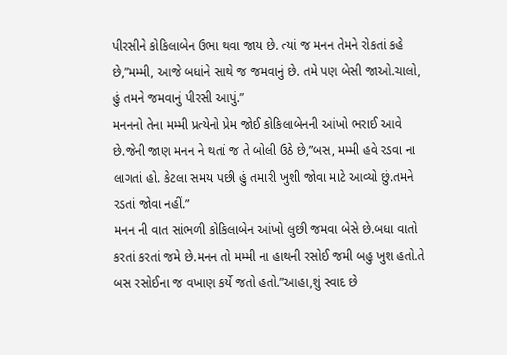પીરસીને કોકિલાબેન ઉભા થવા જાય છે. ત્યાં જ મનન તેમને રોકતાં કહે છે,”મમ્મી, આજે બધાંને સાથે જ જમવાનું છે. તમે પણ બેસી જાઓ.ચાલો, હું તમને જમવાનું પીરસી આપું.”
મનનનો તેના મમ્મી પ્રત્યેનો પ્રેમ જોઈ કોકિલાબેનની આંખો ભરાઈ આવે છે.જેની જાણ મનન ને થતાં જ તે બોલી ઉઠે છે,”બસ, મમ્મી હવે રડવા ના લાગતાં હો. કેટલા સમય પછી હું તમારી ખુશી જોવા માટે આવ્યો છું.તમને રડતાં જોવા નહીં.”
મનન ની વાત સાંભળી કોકિલાબેન આંખો લુછી જમવા બેસે છે.બધા વાતો કરતાં કરતાં જમે છે.મનન તો મમ્મી ના હાથની રસોઈ જમી બહુ ખુશ હતો.તે બસ રસોઈના જ વખાણ કર્યે જતો હતો.”આહા,શું સ્વાદ છે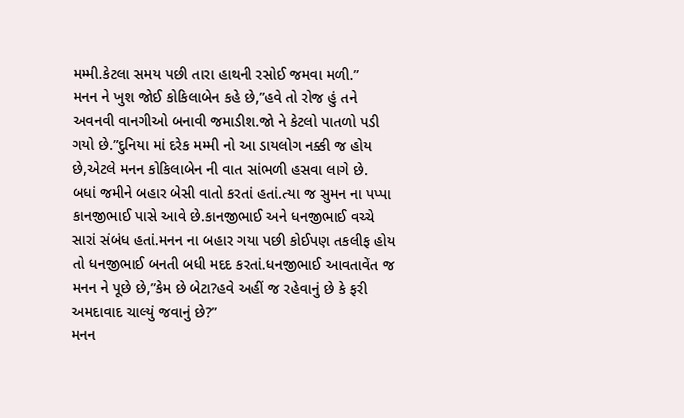મમ્મી.કેટલા સમય પછી તારા હાથની રસોઈ જમવા મળી.”
મનન ને ખુશ જોઈ કોકિલાબેન કહે છે,”હવે તો રોજ હું તને અવનવી વાનગીઓ બનાવી જમાડીશ.જો ને કેટલો પાતળો પડી ગયો છે.”દુનિયા માં દરેક મમ્મી નો આ ડાયલોગ નક્કી જ હોય છે,એટલે મનન કોકિલાબેન ની વાત સાંભળી હસવા લાગે છે.
બધાં જમીને બહાર બેસી વાતો કરતાં હતાં.ત્યા જ સુમન ના પપ્પા કાનજીભાઈ પાસે આવે છે.કાનજીભાઈ અને ધનજીભાઈ વચ્ચે સારાં સંબંધ હતાં.મનન ના બહાર ગયા પછી કોઈપણ તકલીફ હોય તો ધનજીભાઈ બનતી બધી મદદ કરતાં.ધનજીભાઈ આવતાવેંત જ મનન ને પૂછે છે,”કેમ છે બેટા?હવે અહીં જ રહેવાનું છે કે ફરી અમદાવાદ ચાલ્યું જવાનું છે?”
મનન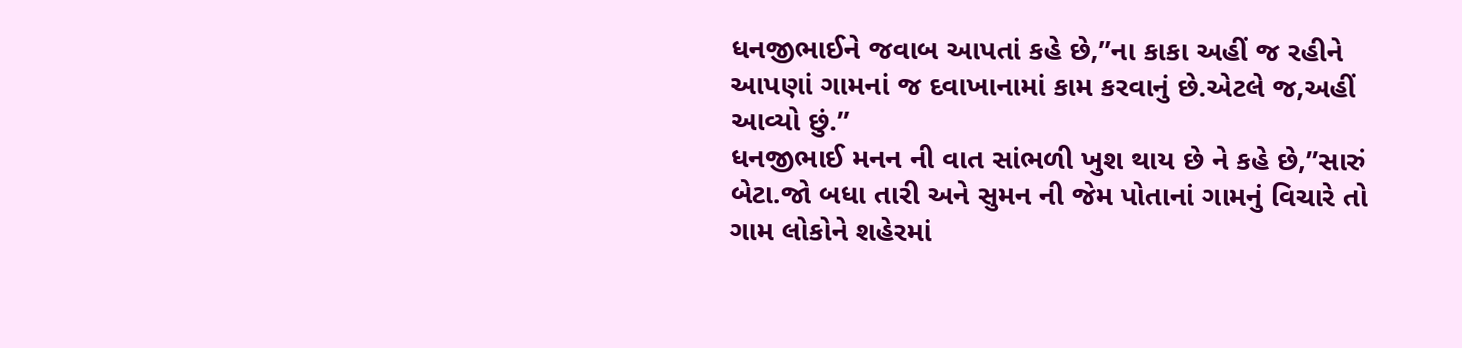ધનજીભાઈને જવાબ આપતાં કહે છે,”ના કાકા અહીં જ રહીને આપણાં ગામનાં જ દવાખાનામાં કામ કરવાનું છે.એટલે જ,અહીં આવ્યો છું.”
ધનજીભાઈ મનન ની વાત સાંભળી ખુશ થાય છે ને કહે છે,”સારું બેટા.જો બધા તારી અને સુમન ની જેમ પોતાનાં ગામનું વિચારે તો ગામ લોકોને શહેરમાં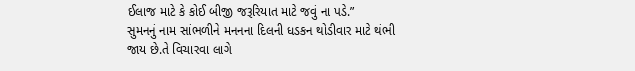ઈલાજ માટે કે કોઈ બીજી જરૂરિયાત માટે જવું ના પડે.”
સુમનનું નામ સાંભળીને મનનના દિલની ધડકન થોડીવાર માટે થંભી જાય છે.તે વિચારવા લાગે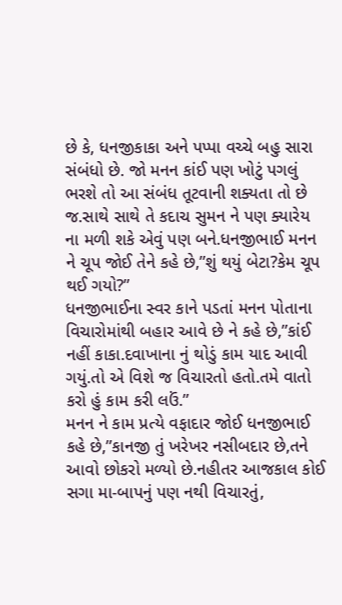છે કે, ધનજીકાકા અને પપ્પા વચ્ચે બહુ સારા સંબંધો છે. જો મનન કાંઈ પણ ખોટું પગલું ભરશે તો આ સંબંધ તૂટવાની શક્યતા તો છે જ.સાથે સાથે તે કદાચ સુમન ને પણ ક્યારેય ના મળી શકે એવું પણ બને.ધનજીભાઈ મનન ને ચૂપ જોઈ તેને કહે છે,”શું થયું બેટા?કેમ ચૂપ થઈ ગયો?”
ધનજીભાઈના સ્વર કાને પડતાં મનન પોતાના વિચારોમાંથી બહાર આવે છે ને કહે છે,”કાંઈ નહીં કાકા.દવાખાના નું થોડું કામ યાદ આવી ગયું.તો એ વિશે જ વિચારતો હતો.તમે વાતો કરો હું કામ કરી લઉં.”
મનન ને કામ પ્રત્યે વફાદાર જોઈ ધનજીભાઈ કહે છે,”કાનજી તું ખરેખર નસીબદાર છે,તને આવો છોકરો મળ્યો છે.નહીતર આજકાલ કોઈ સગા મા-બાપનું પણ નથી વિચારતું,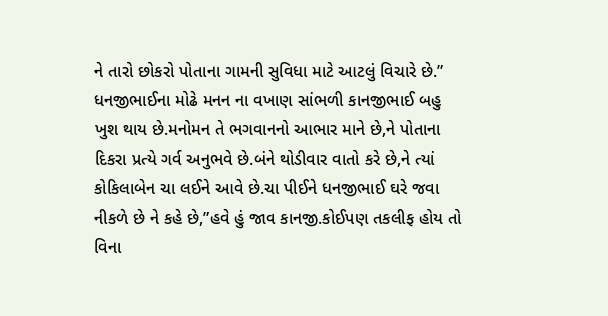ને તારો છોકરો પોતાના ગામની સુવિધા માટે આટલું વિચારે છે.”
ધનજીભાઈના મોઢે મનન ના વખાણ સાંભળી કાનજીભાઈ બહુ ખુશ થાય છે.મનોમન તે ભગવાનનો આભાર માને છે,ને પોતાના દિકરા પ્રત્યે ગર્વ અનુભવે છે.બંને થોડીવાર વાતો કરે છે,ને ત્યાં કોકિલાબેન ચા લઈને આવે છે.ચા પીઈને ધનજીભાઈ ઘરે જવા નીકળે છે ને કહે છે,”હવે હું જાવ કાનજી.કોઈપણ તકલીફ હોય તો વિના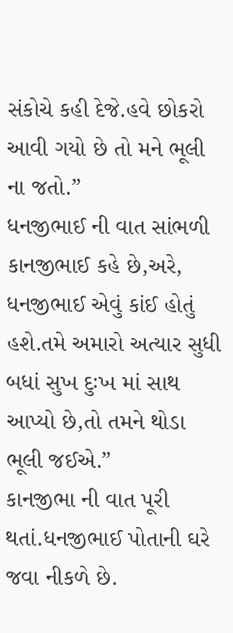સંકોચે કહી દેજે.હવે છોકરો આવી ગયો છે તો મને ભૂલી ના જતો.”
ધનજીભાઈ ની વાત સાંભળી કાનજીભાઈ કહે છે,અરે, ધનજીભાઈ એવું કાંઈ હોતું હશે.તમે અમારો અત્યાર સુધી બધાં સુખ દુઃખ માં સાથ આપ્યો છે,તો તમને થોડા ભૂલી જઈએ.”
કાનજીભા ની વાત પૂરી થતાં.ધનજીભાઈ પોતાની ઘરે જવા નીકળે છે.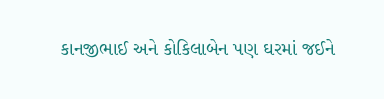કાનજીભાઈ અને કોકિલાબેન પણ ઘરમાં જઈને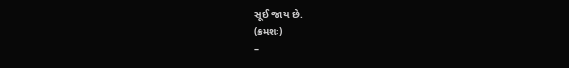સૂઈ જાય છે.
(ક્રમશઃ)
–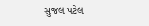સુજલ પટેલ